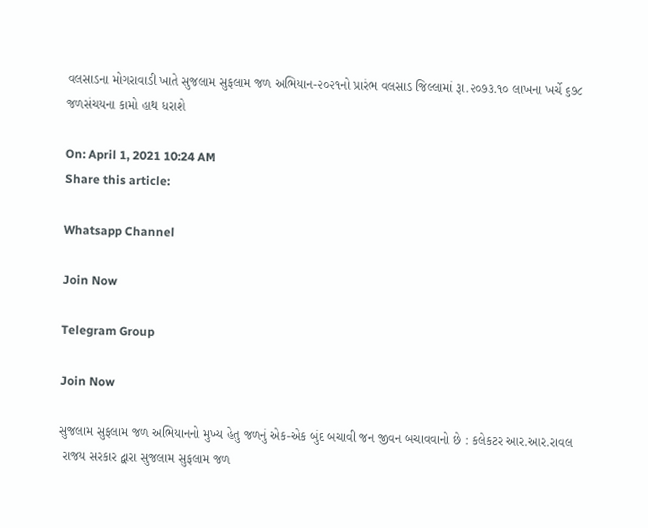વલસાડના મોગરાવાડી ખાતે સુજલામ સુફલામ જળ અભિયાન-૨૦૨૧નો પ્રારંભ વલસાડ જિલ્લામાં રૂા.૨૦૭૩.૧૦ લાખના ખર્ચે ૬૭૮ જળસંચયના કામો હાથ ધરાશે

On: April 1, 2021 10:24 AM
Share this article:

Whatsapp Channel

Join Now

Telegram Group

Join Now

સુજલામ સુફલામ જળ અભિયાનનો મુખ્‍ય હેતુ જળનું એક-એક બુંદ બચાવી જન જીવન બચાવવાનો છે : કલેકટર આર.આર.રાવલ
 રાજય સરકાર દ્વારા સુજલામ સુફલામ જળ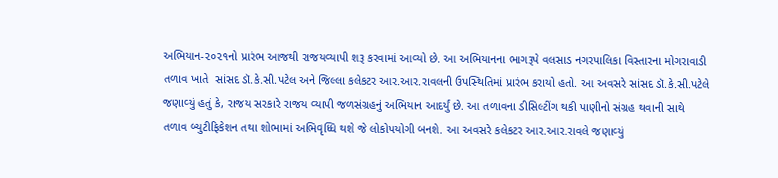અભિયાન-૨૦૨૧નો પ્રારંભ આજથી રાજયવ્‍યાપી શરૂ કરવામાં આવ્‍યો છે. આ અભિયાનના ભાગરૂપે વલસાડ નગરપાલિકા વિસ્‍તારના મોગરાવાડી તળાવ ખાતે  સાંસદ ડૉ.કે.સી.પટેલ અને જિલ્લા કલેકટર આર.આર.રાવલની ઉપસ્‍થિતિમાં પ્રારંભ કરાયો હતો. આ અવસરે સાંસદ ડૉ.કે.સી.પટેલે જણાવ્‍યું હતું કે, રાજય સરકારે રાજય વ્‍યાપી જળસંગ્રહનું અભિયાન આદર્યું છે. આ તળાવના ડીસિલ્‍ટીંગ થકી પાણીનો સંગ્રહ થવાની સાથે તળાવ બ્‍યુટીફિકેશન તથા શોભામાં અભિવૃધ્‍ધિ થશે જે લોકોપયોગી બનશે. આ અવસરે કલેકટર આર.આર.રાવલે જણાવ્‍યું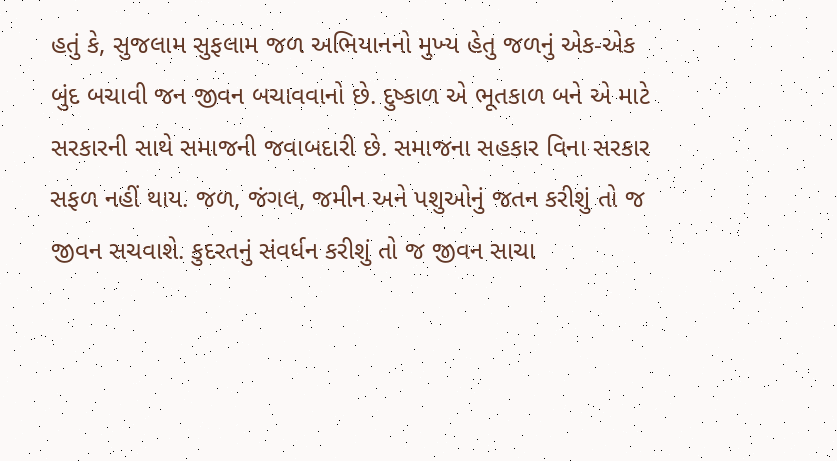હતું કે, સુજલામ સુફલામ જળ અભિયાનનો મુખ્‍ય હેતુ જળનું એક-એક બુંદ બચાવી જન જીવન બચાવવાનો છે. દુષ્‍કાળ એ ભૂતકાળ બને એ માટે સરકારની સાથે સમાજની જવાબદારી છે. સમાજના સહકાર વિના સરકાર સફળ નહીં થાય. જળ, જંગલ, જમીન અને પશુઓનું જતન કરીશું તો જ જીવન સચવાશે. કુદરતનું સંવર્ધન કરીશું તો જ જીવન સાચા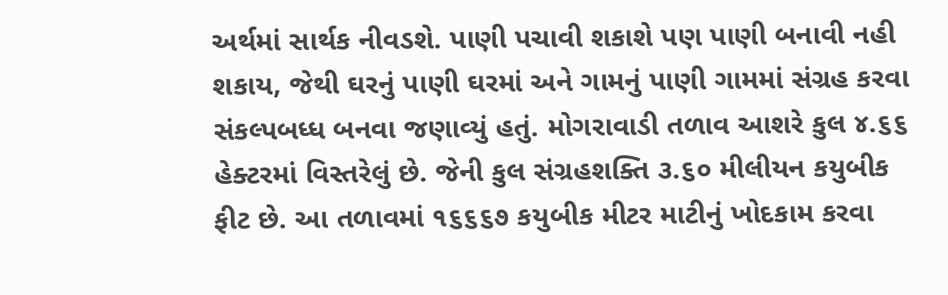અર્થમાં સાર્થક નીવડશે. પાણી પચાવી શકાશે પણ પાણી બનાવી નહી શકાય, જેથી ઘરનું પાણી ઘરમાં અને ગામનું પાણી ગામમાં સંગ્રહ કરવા સંકલ્‍પબધ્‍ધ બનવા જણાવ્‍યું હતું. મોગરાવાડી તળાવ આશરે કુલ ૪.૬૬ હેક્‍ટરમાં વિસ્‍તરેલું છે. જેની કુલ સંગ્રહશક્‍તિ ૩.૬૦ મીલીયન કયુબીક ફીટ છે. આ તળાવમાં ૧૬૬૬૭ કયુબીક મીટર માટીનું ખોદકામ કરવા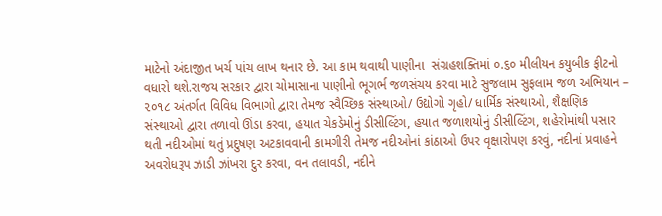માટેનો અંદાજીત ખર્ચ પાંચ લાખ થનાર છે. આ કામ થવાથી પાણીના  સંગ્રહશક્‍તિમાં ૦.૬૦ મીલીયન કયુબીક ફીટનો વધારો થશે.રાજય સરકાર દ્વારા ચોમાસાના પાણીનો ભૂગર્ભ જળસંચય કરવા માટે સુજલામ સુફલામ જળ અભિયાન – ૨૦૧૮ અંતર્ગત વિવિધ વિભાગો દ્વારા તેમજ સ્‍વૈચ્‍છિક સંસ્‍થાઓ/ ઉદ્યોગો ગૃહો/ ધાર્મિક સંસ્‍થાઓ, શૈક્ષણિક સંસ્‍થાઓ દ્વારા તળાવો ઊંડા કરવા, હયાત ચેકડેમોનું ડીસીલ્‍ટિંગ, હયાત જળાશયોનું ડીસીલ્‍ટિંગ, શહેરોમાંથી પસાર થતી નદીઓમાં થતું પ્રદુષણ અટકાવવાની કામગીરી તેમજ નદીઓનાં કાંઠાઓ ઉપર વૃક્ષારોપણ કરવું, નદીનાં પ્રવાહને અવરોધરૂપ ઝાડી ઝાંખરા દુર કરવા, વન તલાવડી, નદીને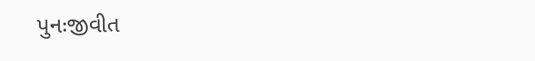પુનઃજીવીત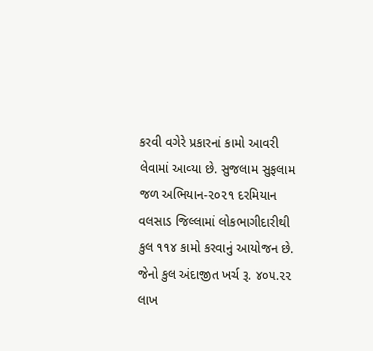કરવી વગેરે પ્રકારનાં કામો આવરી લેવામાં આવ્‍યા છે. સુજલામ સુફલામ જળ અભિયાન-૨૦૨૧ દરમિયાન વલસાડ જિલ્લામાં લોકભાગીદારીથી કુલ ૧૧૪ કામો કરવાનું આયોજન છે. જેનો કુલ અંદાજીત ખર્ચ રૂ. ૪૦૫.૨૨ લાખ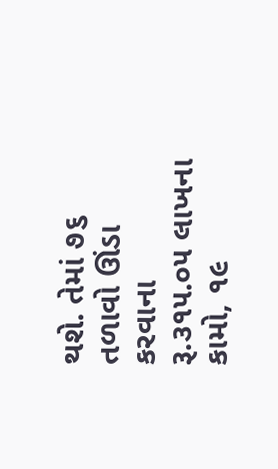થશે. તેમાં ૭૬ તળાવો ઊંડા કરવાના રૂ.૩૧૫.૦૫ લાખના કામો, ૧૯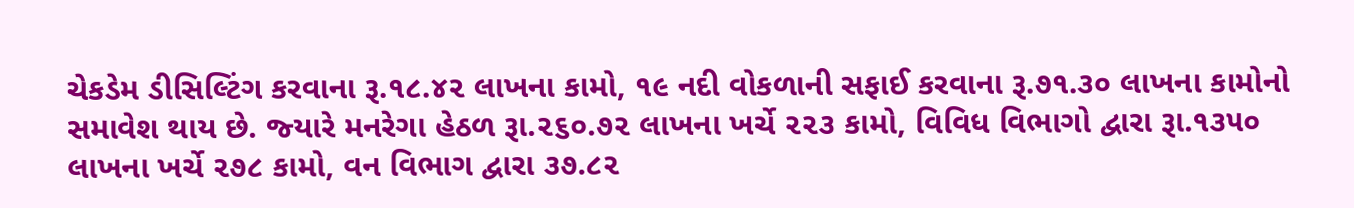ચેકડેમ ડીસિલ્‍ટિંગ કરવાના રૂ.૧૮.૪૨ લાખના કામો, ૧૯ નદી વોકળાની સફાઈ કરવાના રૂ.૭૧.૩૦ લાખના કામોનો સમાવેશ થાય છે. જ્‍યારે મનરેગા હેઠળ રૂા.૨૬૦.૭૨ લાખના ખર્ચે ૨૨૩ કામો, વિવિધ વિભાગો દ્વારા રૂા.૧૩૫૦ લાખના ખર્ચે ૨૭૮ કામો, વન વિભાગ દ્વારા ૩૭.૮૨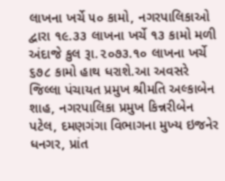લાખના ખર્ચે ૫૦ કામો, નગરપાલિકાઓ દ્વારા ૧૯.૩૩ લાખના ખર્ચે ૧૩ કામો મળી અંદાજે કુલ રૂા.૨૦૭૩.૧૦ લાખના ખર્ચે ૬૭૮ કામો હાથ ધરાશે.આ અવસરે જિલ્લા પંચાયત પ્રમુખ શ્રીમતિ અલ્‍કાબેન શાહ, નગરપાલિકા પ્રમુખ કિન્નરીબેન પટેલ, દમણગંગા વિભાગના મુખ્‍ય ઇજનેર ધનગર, પ્રાંત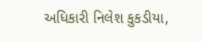અધિકારી નિલેશ કુકડીયા,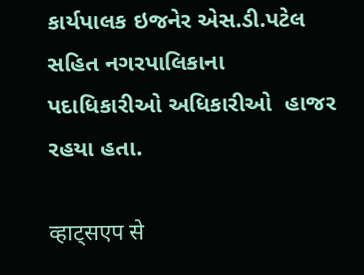કાર્યપાલક ઇજનેર એસ.ડી.પટેલ સહિત નગરપાલિકાના પદાધિકારીઓ અધિકારીઓ  હાજર રહયા હતા.

व्हाट्सएप से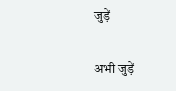जुड़ें

अभी जुड़ें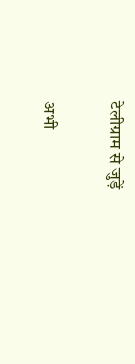टेलीग्राम से जुड़ें

अभी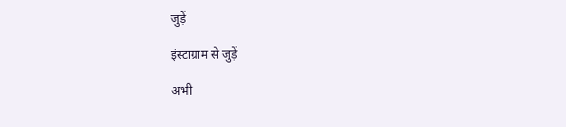जुड़ें

इंस्टाग्राम से जुड़ें

अभी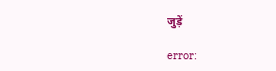जुड़ें

error: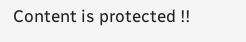Content is protected !!